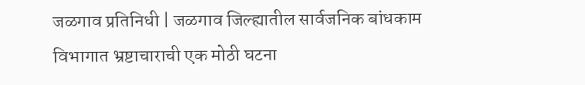जळगाव प्रतिनिधी | जळगाव जिल्ह्यातील सार्वजनिक बांधकाम विभागात भ्रष्टाचाराची एक मोठी घटना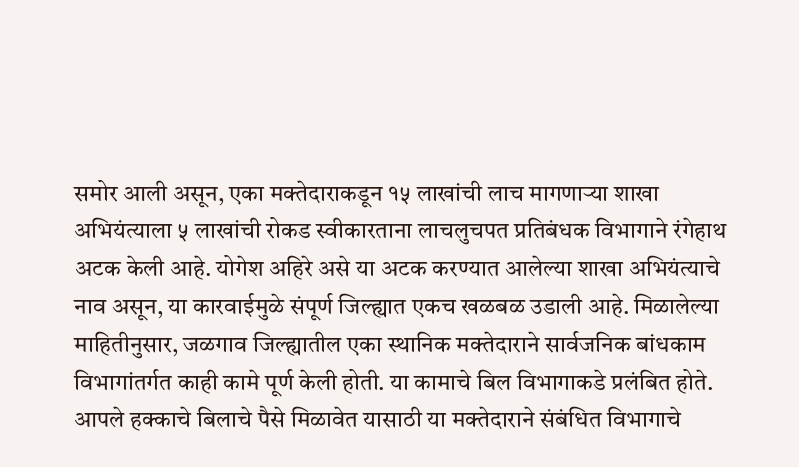समोर आली असून, एका मक्तेदाराकडून १५ लाखांची लाच मागणाऱ्या शाखा अभियंत्याला ५ लाखांची रोकड स्वीकारताना लाचलुचपत प्रतिबंधक विभागाने रंगेहाथ अटक केली आहे. योगेश अहिरे असे या अटक करण्यात आलेल्या शाखा अभियंत्याचे नाव असून, या कारवाईमुळे संपूर्ण जिल्ह्यात एकच खळबळ उडाली आहे. मिळालेल्या माहितीनुसार, जळगाव जिल्ह्यातील एका स्थानिक मक्तेदाराने सार्वजनिक बांधकाम विभागांतर्गत काही कामे पूर्ण केली होती. या कामाचे बिल विभागाकडे प्रलंबित होते. आपले हक्काचे बिलाचे पैसे मिळावेत यासाठी या मक्तेदाराने संबंधित विभागाचे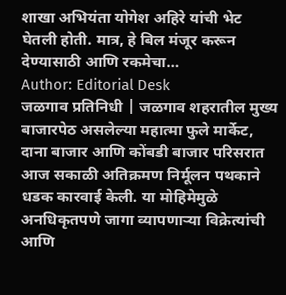शाखा अभियंता योगेश अहिरे यांची भेट घेतली होती. मात्र, हे बिल मंजूर करून देण्यासाठी आणि रकमेचा…
Author: Editorial Desk
जळगाव प्रतिनिधी | जळगाव शहरातील मुख्य बाजारपेठ असलेल्या महात्मा फुले मार्केट, दाना बाजार आणि कोंबडी बाजार परिसरात आज सकाळी अतिक्रमण निर्मूलन पथकाने धडक कारवाई केली. या मोहिमेमुळे अनधिकृतपणे जागा व्यापणाऱ्या विक्रेत्यांची आणि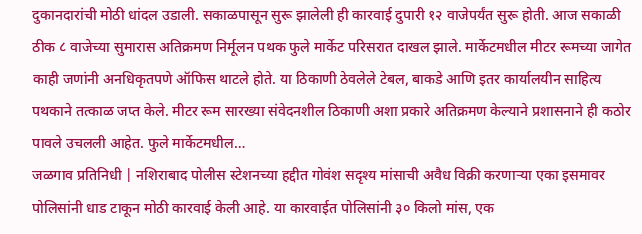दुकानदारांची मोठी धांदल उडाली. सकाळपासून सुरू झालेली ही कारवाई दुपारी १२ वाजेपर्यंत सुरू होती. आज सकाळी ठीक ८ वाजेच्या सुमारास अतिक्रमण निर्मूलन पथक फुले मार्केट परिसरात दाखल झाले. मार्केटमधील मीटर रूमच्या जागेत काही जणांनी अनधिकृतपणे ऑफिस थाटले होते. या ठिकाणी ठेवलेले टेबल, बाकडे आणि इतर कार्यालयीन साहित्य पथकाने तत्काळ जप्त केले. मीटर रूम सारख्या संवेदनशील ठिकाणी अशा प्रकारे अतिक्रमण केल्याने प्रशासनाने ही कठोर पावले उचलली आहेत. फुले मार्केटमधील…
जळगाव प्रतिनिधी | नशिराबाद पोलीस स्टेशनच्या हद्दीत गोवंश सदृश्य मांसाची अवैध विक्री करणाऱ्या एका इसमावर पोलिसांनी धाड टाकून मोठी कारवाई केली आहे. या कारवाईत पोलिसांनी ३० किलो मांस, एक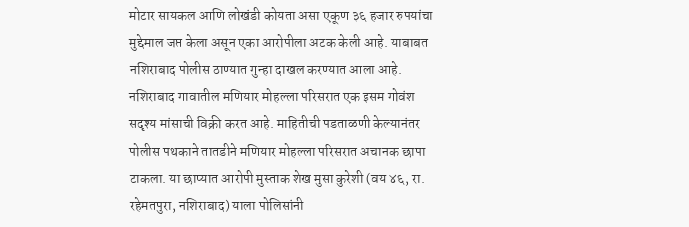मोटार सायकल आणि लोखंडी कोयता असा एकूण ३६ हजार रुपयांचा मुद्देमाल जप्त केला असून एका आरोपीला अटक केली आहे. याबाबत नशिराबाद पोलीस ठाण्यात गुन्हा दाखल करण्यात आला आहे. नशिराबाद गावातील मणियार मोहल्ला परिसरात एक इसम गोवंश सदृश्य मांसाची विक्री करत आहे. माहितीची पडताळणी केल्यानंतर पोलीस पथकाने तातडीने मणियार मोहल्ला परिसरात अचानक छापा टाकला. या छाप्यात आरोपी मुस्ताक शेख मुसा कुरेशी (वय ४६, रा. रहेमतपुरा, नशिराबाद) याला पोलिसांनी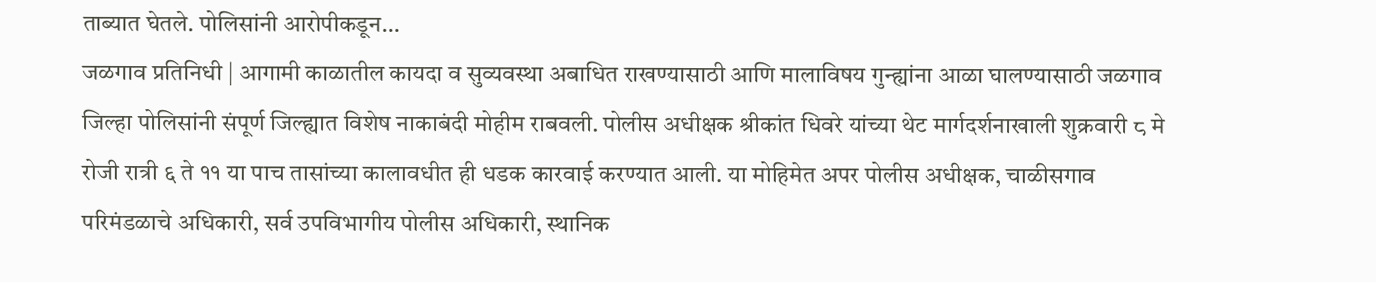ताब्यात घेतले. पोलिसांनी आरोपीकडून…
जळगाव प्रतिनिधी | आगामी काळातील कायदा व सुव्यवस्था अबाधित राखण्यासाठी आणि मालाविषय गुन्ह्यांना आळा घालण्यासाठी जळगाव जिल्हा पोलिसांनी संपूर्ण जिल्ह्यात विशेष नाकाबंदी मोहीम राबवली. पोलीस अधीक्षक श्रीकांत धिवरे यांच्या थेट मार्गदर्शनाखाली शुक्रवारी ८ मे रोजी रात्री ६ ते ११ या पाच तासांच्या कालावधीत ही धडक कारवाई करण्यात आली. या मोहिमेत अपर पोलीस अधीक्षक, चाळीसगाव परिमंडळाचे अधिकारी, सर्व उपविभागीय पोलीस अधिकारी, स्थानिक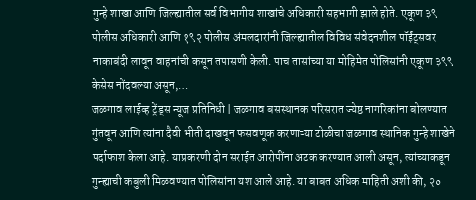गुन्हे शाखा आणि जिल्ह्यातील सर्व विभागीय शाखांचे अधिकारी सहभागी झाले होते. एकूण ३९ पोलीस अधिकारी आणि १९२ पोलीस अंमलदारांनी जिल्ह्यातील विविध संवेदनशील पॉईंट्सवर नाकाबंदी लावून वाहनांची कसून तपासणी केली. पाच तासांच्या या मोहिमेत पोलिसांनी एकूण ३९९ केसेस नोंदवल्या असून,…
जळगाव लाईव्ह ट्रेंड्स न्यूज प्रतिनिधी | जळगाव बसस्थानक परिसरात ज्येष्ठ नागरिकांना बोलण्यात गुंतवून आणि त्यांना दैवी भीती दाखवून फसवणूक करणाऱ्या टोळीचा जळगाव स्थानिक गुन्हे शाखेने पर्दाफाश केला आहे. याप्रकरणी दोन सराईत आरोपींना अटक करण्यात आली असून, त्यांच्याकडून गुन्ह्याची कबुली मिळवण्यात पोलिसांना यश आले आहे. या बाबत अधिक माहिती अशी की, २०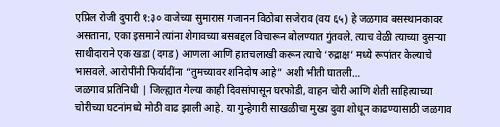एप्रिल रोजी दुपारी १:३० वाजेच्या सुमारास गजानन विठोबा सजेराव (वय ६५) हे जळगाव बसस्थानकावर असताना, एका इसमाने त्यांना शेगावच्या बसबद्दल विचारून बोलण्यात गुंतवले. त्याच वेळी त्याच्या दुसऱ्या साथीदाराने एक खडा (दगड) आणला आणि हातचलाखी करून त्याचे ‘रुद्राक्ष’ मध्ये रूपांतर केल्याचे भासवले. आरोपींनी फिर्यादींना “तुमच्यावर शनिदोष आहे” अशी भीती घातली…
जळगाव प्रतिनिधी | जिल्ह्यात गेल्या काही दिवसांपासून घरफोडी, वाहन चोरी आणि शेती साहित्याच्या चोरीच्या घटनांमध्ये मोठी वाढ झाली आहे. या गुन्हेगारी साखळीचा मुख्य दुवा शोधून काढण्यासाठी जळगाव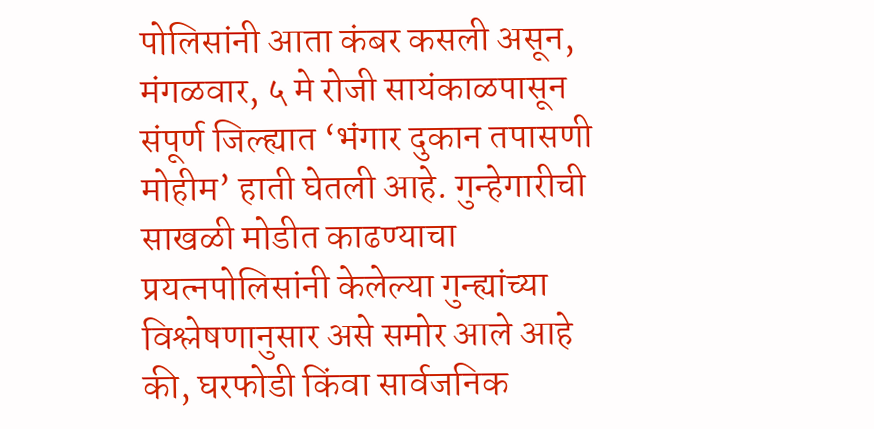पोलिसांनी आता कंबर कसली असून, मंगळवार, ५ मे रोजी सायंकाळपासून संपूर्ण जिल्ह्यात ‘भंगार दुकान तपासणी मोहीम’ हाती घेतली आहे. गुन्हेगारीची साखळी मोडीत काढण्याचा प्रयत्नपोलिसांनी केलेल्या गुन्ह्यांच्या विश्लेषणानुसार असे समोर आले आहे की, घरफोडी किंवा सार्वजनिक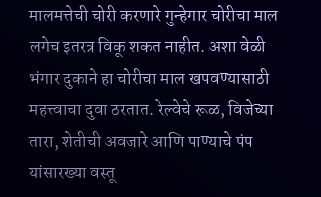मालमत्तेची चोरी करणारे गुन्हेगार चोरीचा माल लगेच इतरत्र विकू शकत नाहीत. अशा वेळी भंगार दुकाने हा चोरीचा माल खपवण्यासाठी महत्त्वाचा दुवा ठरतात. रेल्वेचे रूळ, विजेच्या तारा, शेतीची अवजारे आणि पाण्याचे पंप यांसारख्या वस्तू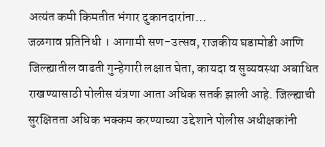अत्यंत कमी किमतीत भंगार दुकानदारांना…
जळगाव प्रतिनिधी । आगामी सण-उत्सव, राजकीय घडामोडी आणि जिल्ह्यातील वाढती गुन्हेगारी लक्षात घेता, कायदा व सुव्यवस्था अबाधित राखण्यासाठी पोलीस यंत्रणा आता अधिक सतर्क झाली आहे. जिल्ह्याची सुरक्षितता अधिक भक्कम करण्याच्या उद्देशाने पोलीस अधीक्षकांनी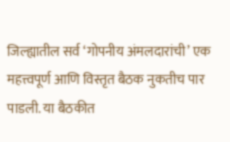जिल्ह्यातील सर्व ‘गोपनीय अंमलदारांची’ एक महत्त्वपूर्ण आणि विस्तृत बैठक नुकतीच पार पाडली. या बैठकीत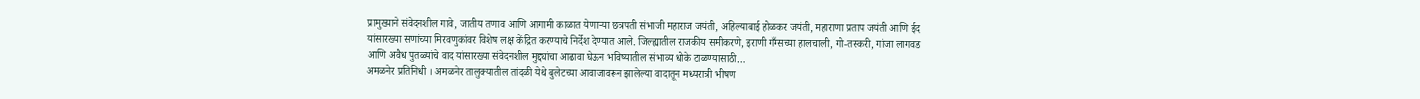प्रामुख्याने संवेदनशील गावे, जातीय तणाव आणि आगामी काळात येणाऱ्या छत्रपती संभाजी महाराज जयंती, अहिल्याबाई होळकर जयंती, महाराणा प्रताप जयंती आणि ईद यांसारख्या सणांच्या मिरवणुकांवर विशेष लक्ष केंद्रित करण्याचे निर्देश देण्यात आले. जिल्ह्यातील राजकीय समीकरणे, इराणी गँग्सच्या हालचाली, गो-तस्करी, गांजा लागवड आणि अवैध पुतळ्यांचे वाद यांसारख्या संवेदनशील मुद्द्यांचा आढावा घेऊन भविष्यातील संभाव्य धोके टाळण्यासाठी…
अमळनेर प्रतिनिधी । अमळनेर तालुक्यातील तांदळी येथे बुलेटच्या आवाजावरून झालेल्या वादातून मध्यरात्री भीषण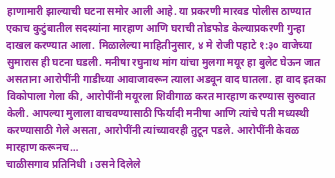हाणामारी झाल्याची घटना समोर आली आहे. या प्रकरणी मारवड पोलीस ठाण्यात एकाच कुटुंबातील सदस्यांना मारहाण आणि घराची तोडफोड केल्याप्रकरणी गुन्हा दाखल करण्यात आला. मिळालेल्या माहितीनुसार, ४ मे रोजी पहाटे १:३० वाजेच्या सुमारास ही घटना घडली. मनीषा रघुनाथ मांग यांचा मुलगा मयूर हा बुलेट घेऊन जात असताना आरोपींनी गाडीच्या आवाजावरून त्याला अडवून वाद घातला. हा वाद इतका विकोपाला गेला की, आरोपींनी मयूरला शिवीगाळ करत मारहाण करण्यास सुरुवात केली. आपल्या मुलाला वाचवण्यासाठी फिर्यादी मनीषा आणि त्यांचे पती मध्यस्थी करण्यासाठी गेले असता, आरोपींनी त्यांच्यावरही तुटून पडले. आरोपींनी केवळ मारहाण करूनच…
चाळीसगाव प्रतिनिधी । उसने दिलेले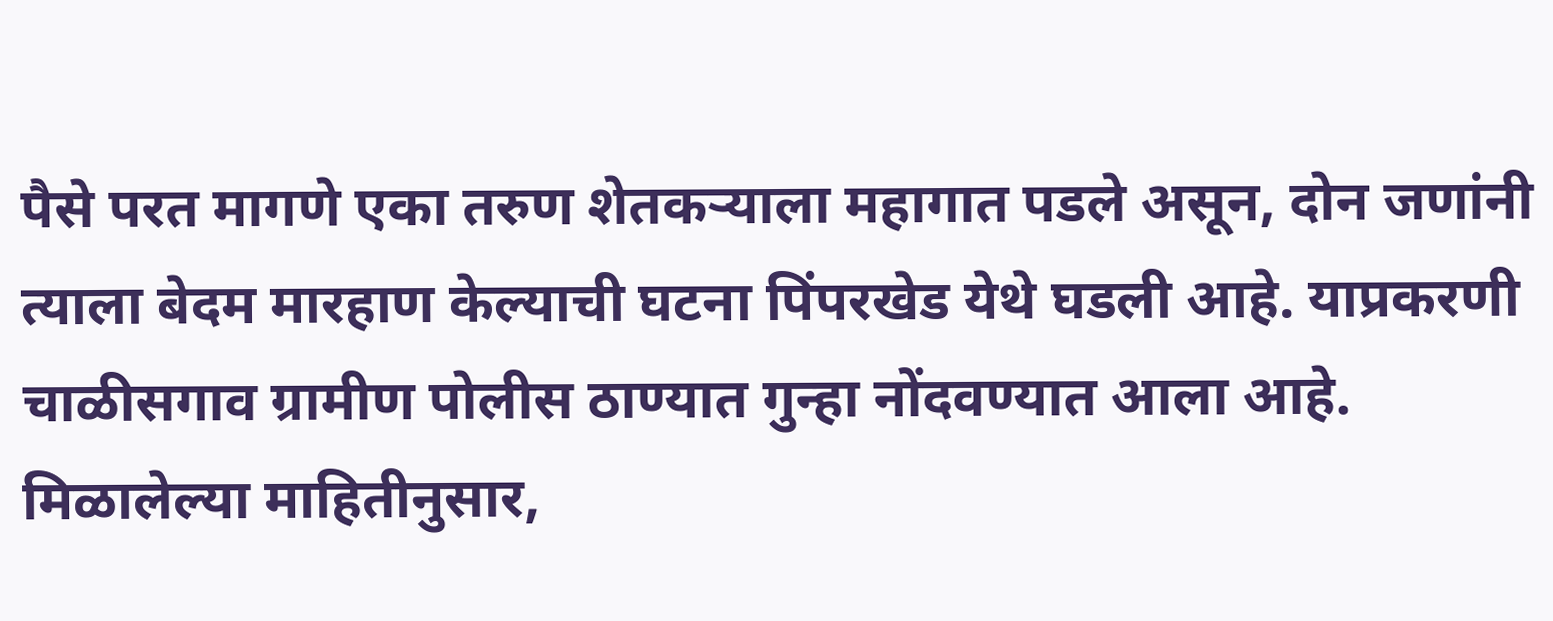पैसे परत मागणे एका तरुण शेतकऱ्याला महागात पडले असून, दोन जणांनी त्याला बेदम मारहाण केल्याची घटना पिंपरखेड येथे घडली आहे. याप्रकरणी चाळीसगाव ग्रामीण पोलीस ठाण्यात गुन्हा नोंदवण्यात आला आहे. मिळालेल्या माहितीनुसार,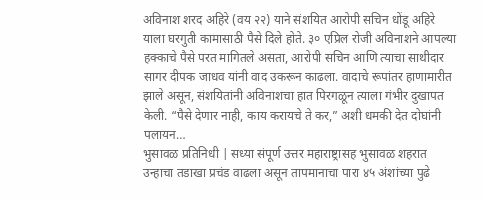अविनाश शरद अहिरे (वय २२) याने संशयित आरोपी सचिन धोंडू अहिरे याला घरगुती कामासाठी पैसे दिले होते. ३० एप्रिल रोजी अविनाशने आपल्या हक्काचे पैसे परत मागितले असता, आरोपी सचिन आणि त्याचा साथीदार सागर दीपक जाधव यांनी वाद उकरून काढला. वादाचे रूपांतर हाणामारीत झाले असून, संशयितांनी अविनाशचा हात पिरगळून त्याला गंभीर दुखापत केली. “पैसे देणार नाही, काय करायचे ते कर,” अशी धमकी देत दोघांनी पलायन…
भुसावळ प्रतिनिधी | सध्या संपूर्ण उत्तर महाराष्ट्रासह भुसावळ शहरात उन्हाचा तडाखा प्रचंड वाढला असून तापमानाचा पारा ४५ अंशांच्या पुढे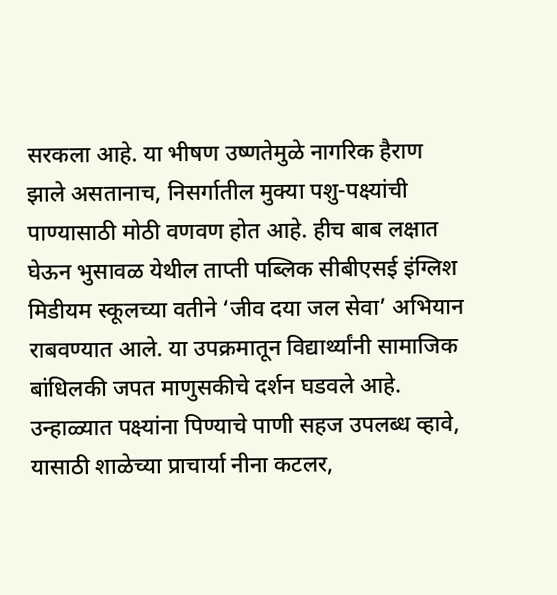सरकला आहे. या भीषण उष्णतेमुळे नागरिक हैराण झाले असतानाच, निसर्गातील मुक्या पशु-पक्ष्यांची पाण्यासाठी मोठी वणवण होत आहे. हीच बाब लक्षात घेऊन भुसावळ येथील ताप्ती पब्लिक सीबीएसई इंग्लिश मिडीयम स्कूलच्या वतीने ‘जीव दया जल सेवा’ अभियान राबवण्यात आले. या उपक्रमातून विद्यार्थ्यांनी सामाजिक बांधिलकी जपत माणुसकीचे दर्शन घडवले आहे. उन्हाळ्यात पक्ष्यांना पिण्याचे पाणी सहज उपलब्ध व्हावे, यासाठी शाळेच्या प्राचार्या नीना कटलर,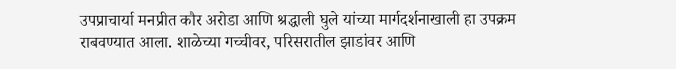उपप्राचार्या मनप्रीत कौर अरोडा आणि श्रद्धाली घुले यांच्या मार्गदर्शनाखाली हा उपक्रम राबवण्यात आला. शाळेच्या गच्चीवर, परिसरातील झाडांवर आणि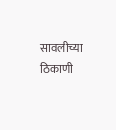सावलीच्या ठिकाणी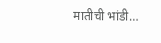मातीची भांडी…